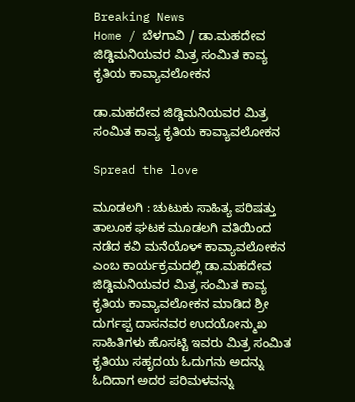Breaking News
Home / ಬೆಳಗಾವಿ / ಡಾ.ಮಹದೇವ ಜಿಡ್ಡಿಮನಿಯವರ ಮಿತ್ರ ಸಂಮಿತ ಕಾವ್ಯ ಕೃತಿಯ ಕಾವ್ಯಾವಲೋಕನ

ಡಾ.ಮಹದೇವ ಜಿಡ್ಡಿಮನಿಯವರ ಮಿತ್ರ ಸಂಮಿತ ಕಾವ್ಯ ಕೃತಿಯ ಕಾವ್ಯಾವಲೋಕನ

Spread the love

ಮೂಡಲಗಿ : ಚುಟುಕು ಸಾಹಿತ್ಯ ಪರಿಷತ್ತು ತಾಲೂಕ ಘಟಕ ಮೂಡಲಗಿ ವತಿಯಿಂದ ನಡೆದ ಕವಿ ಮನೆಯೊಳ್ ಕಾವ್ಯಾವಲೋಕನ ಎಂಬ ಕಾರ್ಯಕ್ರಮದಲ್ಲಿ ಡಾ.ಮಹದೇವ ಜಿಡ್ಡಿಮನಿಯವರ ಮಿತ್ರ ಸಂಮಿತ ಕಾವ್ಯ ಕೃತಿಯ ಕಾವ್ಯಾವಲೋಕನ ಮಾಡಿದ ಶ್ರೀ ದುರ್ಗಪ್ಪ ದಾಸನವರ ಉದಯೋನ್ಮುಖ ಸಾಹಿತಿಗಳು ಹೊಸಟ್ಟಿ ಇವರು ಮಿತ್ರ ಸಂಮಿತ ಕೃತಿಯು ಸಹೃದಯ ಓದುಗನು ಅದನ್ನು ಓದಿದಾಗ ಅದರ ಪರಿಮಳವನ್ನು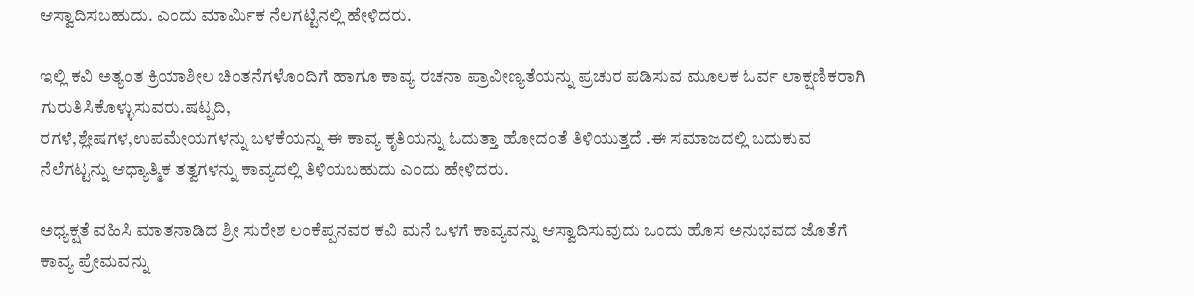ಆಸ್ವಾದಿಸಬಹುದು. ಎಂದು ಮಾರ್ಮಿಕ ನೆಲಗಟ್ಟಿನಲ್ಲಿ ಹೇಳಿದರು.

ಇಲ್ಲಿ ಕವಿ ಅತ್ಯಂತ ಕ್ರಿಯಾಶೀಲ ಚಿಂತನೆಗಳೊಂದಿಗೆ ಹಾಗೂ ಕಾವ್ಯ ರಚನಾ ಪ್ರಾವೀಣ್ಯತೆಯನ್ನು ಪ್ರಚುರ ಪಡಿಸುವ ಮೂಲಕ ಓರ್ವ ಲಾಕ್ಷಣಿಕರಾಗಿ ಗುರುತಿಸಿಕೊಳ್ಳುಸುವರು.ಷಟ್ಪದಿ,
ರಗಳೆ,ಶ್ಲೇಷಗಳ,ಉಪಮೇಯಗಳನ್ನು ಬಳಕೆಯನ್ನು ಈ ಕಾವ್ಯ ಕೃತಿಯನ್ನು ಓದುತ್ತಾ ಹೋದಂತೆ ತಿಳಿಯುತ್ತದೆ .ಈ ಸಮಾಜದಲ್ಲಿ ಬದುಕುವ ನೆಲೆಗಟ್ಟನ್ನು ಆಧ್ಯಾತ್ಮಿಕ ತತ್ವಗಳನ್ನು ಕಾವ್ಯದಲ್ಲಿ ತಿಳಿಯಬಹುದು ಎಂದು ಹೇಳಿದರು.

ಅಧ್ಯಕ್ಷತೆ ವಹಿಸಿ ಮಾತನಾಡಿದ ಶ್ರೀ ಸುರೇಶ ಲಂಕೆಪ್ಪನವರ ಕವಿ ಮನೆ ಒಳಗೆ ಕಾವ್ಯವನ್ನು ಆಸ್ವಾದಿಸುವುದು ಒಂದು ಹೊಸ ಅನುಭವದ ಜೊತೆಗೆ ಕಾವ್ಯ ಪ್ರೇಮವನ್ನು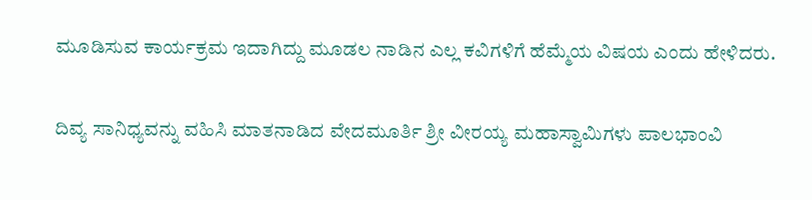ಮೂಡಿಸುವ ಕಾರ್ಯಕ್ರಮ ಇದಾಗಿದ್ದು ಮೂಡಲ ನಾಡಿನ ಎಲ್ಲ ಕವಿಗಳಿಗೆ ಹೆಮ್ಮೆಯ ವಿಷಯ ಎಂದು ಹೇಳಿದರು.

ದಿವ್ಯ ಸಾನಿಧ್ಯವನ್ನು ವಹಿಸಿ ಮಾತನಾಡಿದ ವೇದಮೂರ್ತಿ ಶ್ರೀ ವೀರಯ್ಯ ಮಹಾಸ್ವಾಮಿಗಳು ಪಾಲಭಾಂವಿ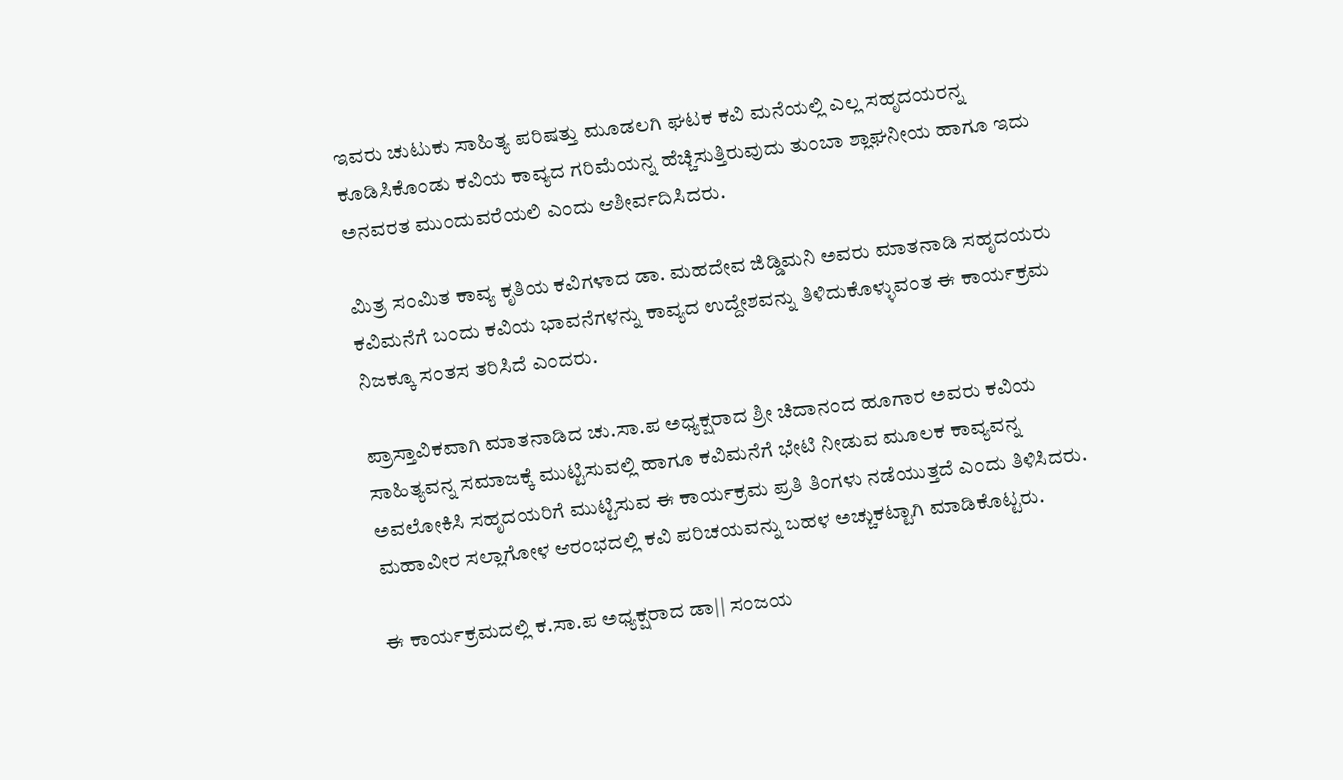ಇವರು ಚುಟುಕು ಸಾಹಿತ್ಯ ಪರಿಷತ್ತು ಮೂಡಲಗಿ ಘಟಕ ಕವಿ ಮನೆಯಲ್ಲಿ ಎಲ್ಲ ಸಹೃದಯರನ್ನ ಕೂಡಿಸಿಕೊಂಡು ಕವಿಯ ಕಾವ್ಯದ ಗರಿಮೆಯನ್ನ ಹೆಚ್ಚಿಸುತ್ತಿರುವುದು ತುಂಬಾ ಶ್ಲಾಘನೀಯ ಹಾಗೂ ಇದು ಅನವರತ ಮುಂದುವರೆಯಲಿ ಎಂದು ಆಶೀರ್ವದಿಸಿದರು.

ಮಿತ್ರ ಸಂಮಿತ ಕಾವ್ಯ ಕೃತಿಯ ಕವಿಗಳಾದ ಡಾ. ಮಹದೇವ ಜಿಡ್ಡಿಮನಿ ಅವರು ಮಾತನಾಡಿ ಸಹೃದಯರು ಕವಿಮನೆಗೆ ಬಂದು ಕವಿಯ ಭಾವನೆಗಳನ್ನು ಕಾವ್ಯದ ಉದ್ದೇಶವನ್ನು ತಿಳಿದುಕೊಳ್ಳುವಂತ ಈ ಕಾರ್ಯಕ್ರಮ ನಿಜಕ್ಕೂ ಸಂತಸ ತರಿಸಿದೆ ಎಂದರು.

ಪ್ರಾಸ್ತಾವಿಕವಾಗಿ ಮಾತನಾಡಿದ ಚು.ಸಾ.ಪ ಅಧ್ಯಕ್ಷರಾದ ಶ್ರೀ ಚಿದಾನಂದ ಹೂಗಾರ ಅವರು ಕವಿಯ ಸಾಹಿತ್ಯವನ್ನ ಸಮಾಜಕ್ಕೆ ಮುಟ್ಟಿಸುವಲ್ಲಿ ಹಾಗೂ ಕವಿಮನೆಗೆ ಭೇಟಿ ನೀಡುವ ಮೂಲಕ ಕಾವ್ಯವನ್ನ ಅವಲೋಕಿಸಿ ಸಹೃದಯರಿಗೆ ಮುಟ್ಟಿಸುವ ಈ ಕಾರ್ಯಕ್ರಮ ಪ್ರತಿ ತಿಂಗಳು ನಡೆಯುತ್ತದೆ ಎಂದು ತಿಳಿಸಿದರು.  ಮಹಾವೀರ ಸಲ್ಲಾಗೋಳ ಆರಂಭದಲ್ಲಿ ಕವಿ ಪರಿಚಯವನ್ನು ಬಹಳ ಅಚ್ಚುಕಟ್ಟಾಗಿ ಮಾಡಿಕೊಟ್ಟರು.

ಈ ಕಾರ್ಯಕ್ರಮದಲ್ಲಿ ಕ.ಸಾ.ಪ ಅಧ್ಯಕ್ಷರಾದ ಡಾ|| ಸಂಜಯ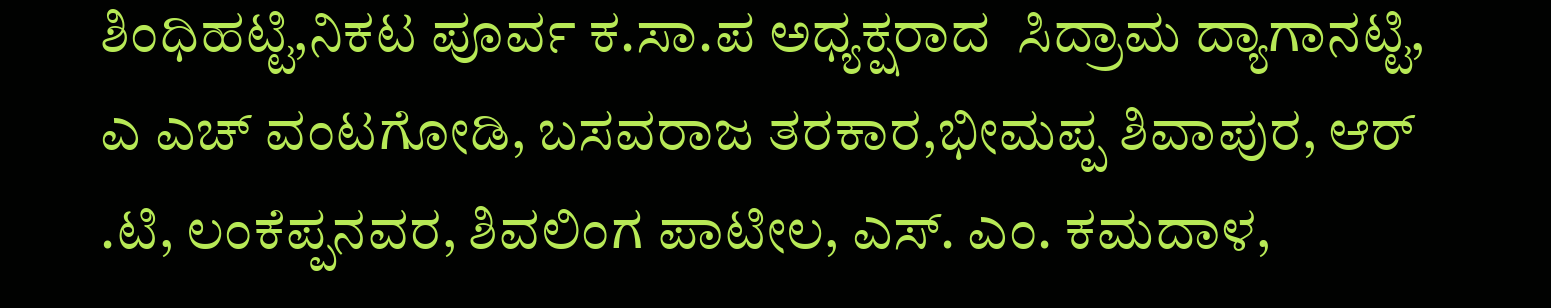ಶಿಂಧಿಹಟ್ಟಿ,ನಿಕಟ ಪೂರ್ವ ಕ.ಸಾ.ಪ ಅಧ್ಯಕ್ಷರಾದ  ಸಿದ್ರಾಮ ದ್ಯಾಗಾನಟ್ಟಿ, ಎ ಎಚ್ ವಂಟಗೋಡಿ, ಬಸವರಾಜ ತರಕಾರ,ಭೀಮಪ್ಪ ಶಿವಾಪುರ, ಆರ್ .ಟಿ, ಲಂಕೆಪ್ಪನವರ, ಶಿವಲಿಂಗ ಪಾಟೀಲ, ಎಸ್. ಎಂ. ಕಮದಾಳ,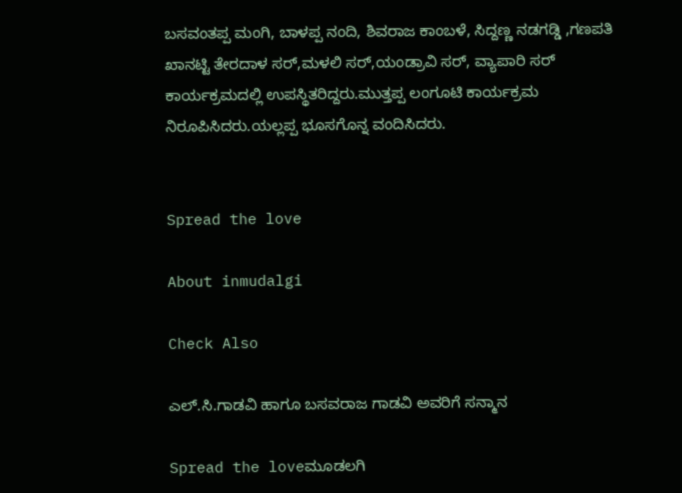ಬಸವಂತಪ್ಪ ಮಂಗಿ, ಬಾಳಪ್ಪ ನಂದಿ, ಶಿವರಾಜ ಕಾಂಬಳೆ, ಸಿದ್ದಣ್ಣ ನಡಗಡ್ಡಿ ,ಗಣಪತಿ ಖಾನಟ್ಟಿ ತೇರದಾಳ ಸರ್,ಮಳಲಿ ಸರ್,ಯಂಡ್ರಾವಿ ಸರ್, ವ್ಯಾಪಾರಿ ಸರ್ ಕಾರ್ಯಕ್ರಮದಲ್ಲಿ ಉಪಸ್ಥಿತರಿದ್ದರು.ಮುತ್ತಪ್ಪ ಲಂಗೂಟಿ ಕಾರ್ಯಕ್ರಮ ನಿರೂಪಿಸಿದರು.ಯಲ್ಲಪ್ಪ ಭೂಸಗೊನ್ನ ವಂದಿಸಿದರು.


Spread the love

About inmudalgi

Check Also

ಎಲ್.ಸಿ.ಗಾಡವಿ ಹಾಗೂ ಬಸವರಾಜ ಗಾಡವಿ ಅವರಿಗೆ ಸನ್ಮಾನ

Spread the loveಮೂಡಲಗಿ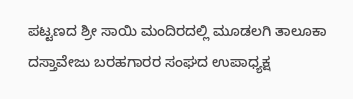ಪಟ್ಟಣದ ಶ್ರೀ ಸಾಯಿ ಮಂದಿರದಲ್ಲಿ ಮೂಡಲಗಿ ತಾಲೂಕಾ ದಸ್ತಾವೇಜು ಬರಹಗಾರರ ಸಂಘದ ಉಪಾಧ್ಯಕ್ಷ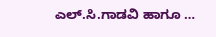ಎಲ್.ಸಿ.ಗಾಡವಿ ಹಾಗೂ …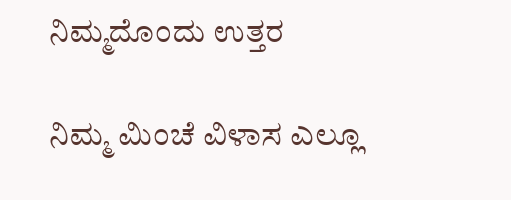ನಿಮ್ಮದೊಂದು ಉತ್ತರ

ನಿಮ್ಮ ಮಿಂಚೆ ವಿಳಾಸ ಎಲ್ಲೂ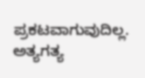ಪ್ರಕಟವಾಗುವುದಿಲ್ಲ. ಅತ್ಯಗತ್ಯ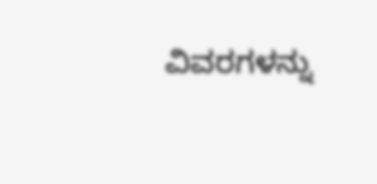ವಿವರಗಳನ್ನು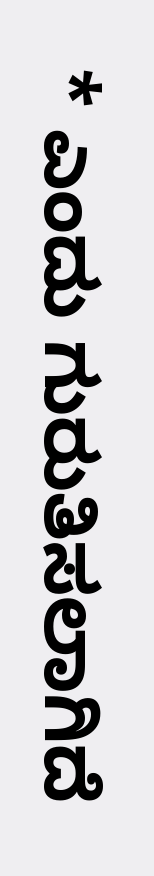* ಎಂದು ಗುರುತಿಸಲಾಗಿದೆ